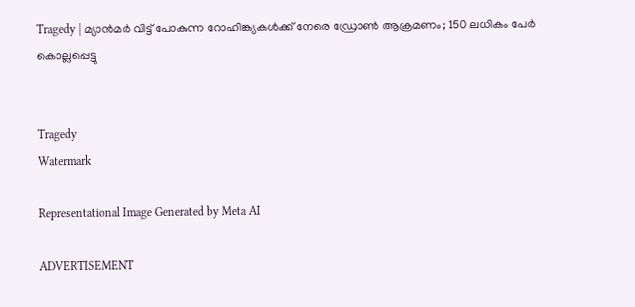Tragedy | മ്യാൻമർ വിട്ട് പോകുന്ന റോഹിങ്ക്യകൾക്ക് നേരെ ഡ്രോൺ ആക്രമണം; 150 ലധികം പേർ കൊല്ലപ്പെട്ടു


Tragedy
Watermark

Representational Image Generated by Meta AI

ADVERTISEMENT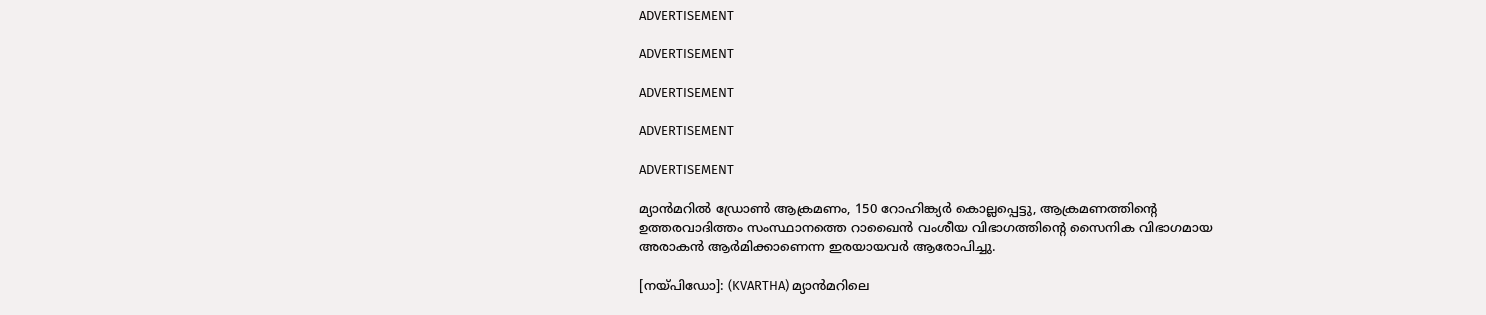ADVERTISEMENT

ADVERTISEMENT

ADVERTISEMENT

ADVERTISEMENT

ADVERTISEMENT

മ്യാൻമറിൽ ഡ്രോൺ ആക്രമണം, 150 റോഹിങ്ക്യർ കൊല്ലപ്പെട്ടു, ആക്രമണത്തിന്റെ ഉത്തരവാദിത്തം സംസ്ഥാനത്തെ റാഖൈൻ വംശീയ വിഭാഗത്തിന്റെ സൈനിക വിഭാഗമായ അരാകൻ ആർമിക്കാണെന്ന ഇരയായവർ ആരോപിച്ചു.

[നയ്പിഡോ]: (KVARTHA) മ്യാൻമറിലെ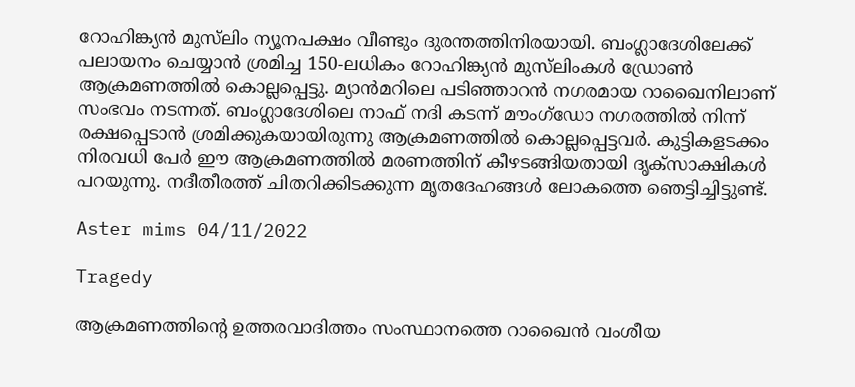റോഹിങ്ക്യൻ മുസ്‌ലിം ന്യൂനപക്ഷം വീണ്ടും ദുരന്തത്തിനിരയായി. ബംഗ്ലാദേശിലേക്ക് പലായനം ചെയ്യാൻ ശ്രമിച്ച 150-ലധികം റോഹിങ്ക്യൻ മുസ്‌ലിംകൾ ഡ്രോൺ ആക്രമണത്തിൽ കൊല്ലപ്പെട്ടു. മ്യാൻമറിലെ പടിഞ്ഞാറൻ നഗരമായ റാഖൈനിലാണ് സംഭവം നടന്നത്. ബംഗ്ലാദേശിലെ നാഫ് നദി കടന്ന് മൗംഗ്‌ഡോ നഗരത്തിൽ നിന്ന് രക്ഷപ്പെടാൻ ശ്രമിക്കുകയായിരുന്നു ആക്രമണത്തിൽ കൊല്ലപ്പെട്ടവർ. കുട്ടികളടക്കം നിരവധി പേർ ഈ ആക്രമണത്തിൽ മരണത്തിന് കീഴടങ്ങിയതായി ദൃക്‌സാക്ഷികൾ പറയുന്നു. നദീതീരത്ത് ചിതറിക്കിടക്കുന്ന മൃതദേഹങ്ങൾ ലോകത്തെ ഞെട്ടിച്ചിട്ടുണ്ട്.

Aster mims 04/11/2022

Tragedy

ആക്രമണത്തിന്റെ ഉത്തരവാദിത്തം സംസ്ഥാനത്തെ റാഖൈൻ വംശീയ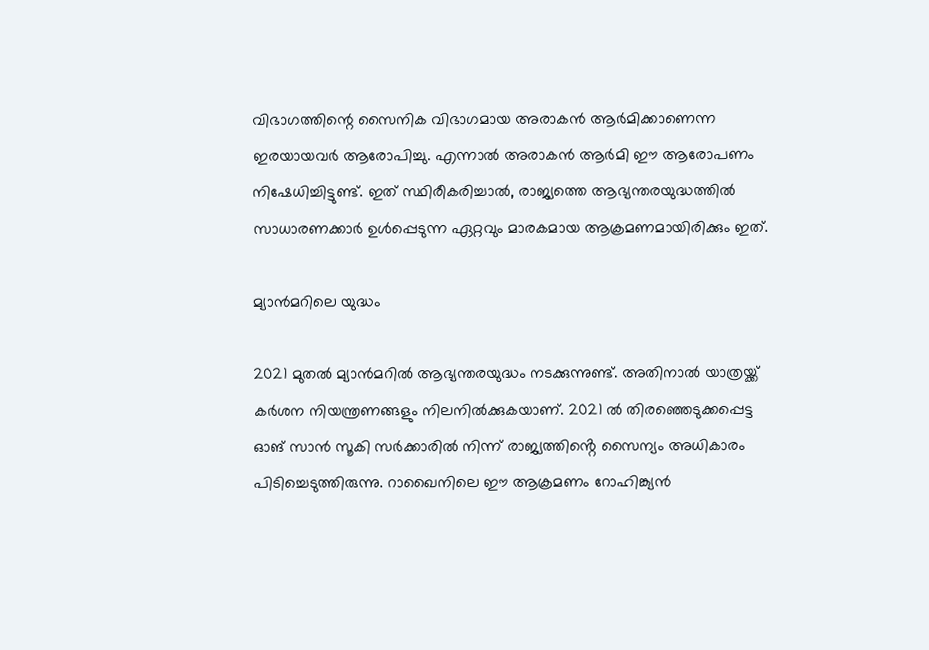വിഭാഗത്തിന്റെ സൈനിക വിഭാഗമായ അരാകൻ ആർമിക്കാണെന്ന ഇരയായവർ ആരോപിച്ചു. എന്നാൽ അരാകൻ ആർമി ഈ ആരോപണം നിഷേധിച്ചിട്ടുണ്ട്. ഇത് സ്ഥിരീകരിച്ചാൽ, രാജ്യത്തെ ആഭ്യന്തരയുദ്ധത്തിൽ സാധാരണക്കാർ ഉൾപ്പെടുന്ന ഏറ്റവും മാരകമായ ആക്രമണമായിരിക്കും ഇത്.

മ്യാൻമറിലെ യുദ്ധം

2021 മുതൽ മ്യാൻമറിൽ ആഭ്യന്തരയുദ്ധം നടക്കുന്നുണ്ട്. അതിനാൽ യാത്രയ്ക്ക് കർശന നിയന്ത്രണങ്ങളും നിലനിൽക്കുകയാണ്. 2021 ൽ തിരഞ്ഞെടുക്കപ്പെട്ട ഓങ് സാൻ സൂകി സർക്കാരിൽ നിന്ന് രാജ്യത്തിൻ്റെ സൈന്യം അധികാരം പിടിച്ചെടുത്തിരുന്നു. റാഖൈനിലെ ഈ ആക്രമണം റോഹിങ്ക്യൻ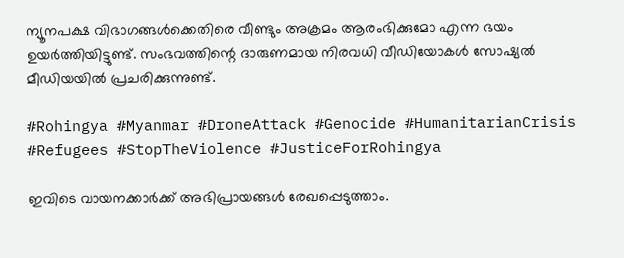ന്യൂനപക്ഷ വിഭാഗങ്ങൾക്കെതിരെ വീണ്ടും അക്രമം ആരംഭിക്കുമോ എന്ന ഭയം ഉയർത്തിയിട്ടുണ്ട്. സംഭവത്തിന്റെ ദാരുണമായ നിരവധി വീഡിയോകൾ സോഷ്യല്‍ മീഡിയയില്‍ പ്രചരിക്കുന്നുണ്ട്.

#Rohingya #Myanmar #DroneAttack #Genocide #HumanitarianCrisis #Refugees #StopTheViolence #JusticeForRohingya

ഇവിടെ വായനക്കാർക്ക് അഭിപ്രായങ്ങൾ രേഖപ്പെടുത്താം.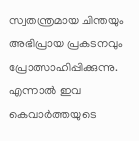സ്വതന്ത്രമായ ചിന്തയും അഭിപ്രായ പ്രകടനവും പ്രോത്സാഹിപ്പിക്കുന്നു. എന്നാൽ ഇവ കെവാർത്തയുടെ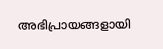അഭിപ്രായങ്ങളായി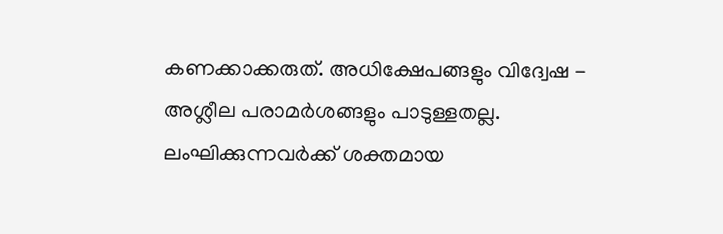കണക്കാക്കരുത്. അധിക്ഷേപങ്ങളും വിദ്വേഷ - അശ്ലീല പരാമർശങ്ങളും പാടുള്ളതല്ല. ലംഘിക്കുന്നവർക്ക് ശക്തമായ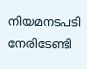നിയമനടപടി നേരിടേണ്ടി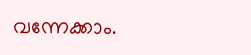വന്നേക്കാം.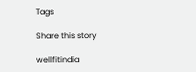Tags

Share this story

wellfitindia